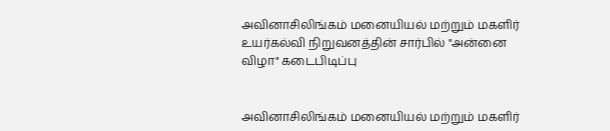அவினாசிலிங்கம் மனையியல் மற்றும் மகளிர் உயர்கல்வி நிறுவனத்தின் சார்பில் "அன்னை விழா" கடைபிடிப்பு


அவினாசிலிங்கம் மனையியல் மற்றும் மகளிர்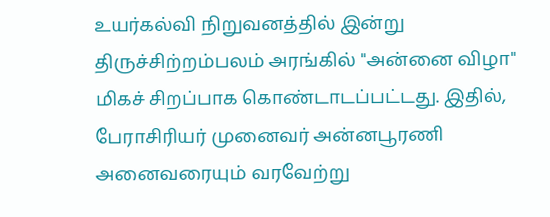உயர்கல்வி நிறுவனத்தில் இன்று திருச்சிற்றம்பலம் அரங்கில் "அன்னை விழா" மிகச் சிறப்பாக கொண்டாடப்பட்டது. இதில், பேராசிரியர் முனைவர் அன்னபூரணி அனைவரையும் வரவேற்று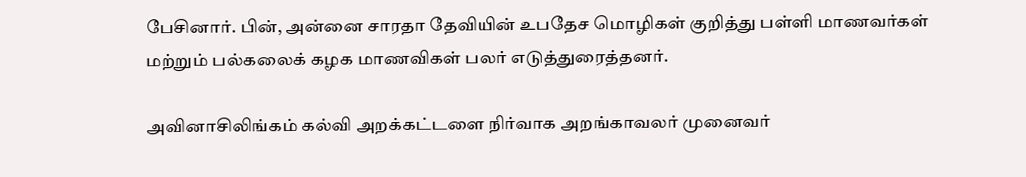பேசினார். பின், அன்னை சாரதா தேவியின் உபதேச மொழிகள் குறித்து பள்ளி மாணவர்கள் மற்றும் பல்கலைக் கழக மாணவிகள் பலர் எடுத்துரைத்தனர்.

அவினாசிலிங்கம் கல்வி அறக்கட்டளை நிர்வாக அறங்காவலர் முனைவர்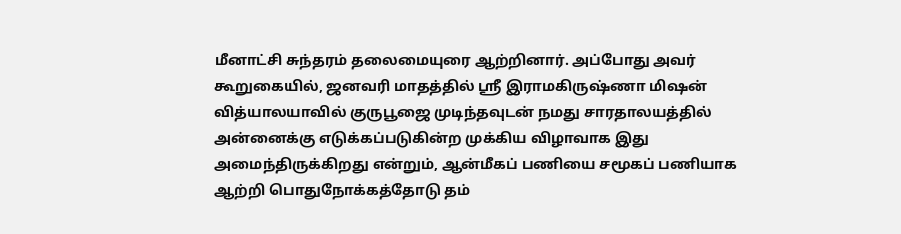மீனாட்சி சுந்தரம் தலைமையுரை ஆற்றினார். அப்போது அவர் கூறுகையில், ஜனவரி மாதத்தில் ஸ்ரீ இராமகிருஷ்ணா மிஷன் வித்யாலயாவில் குருபூஜை முடிந்தவுடன் நமது சாரதாலயத்தில் அன்னைக்கு எடுக்கப்படுகின்ற முக்கிய விழாவாக இது அமைந்திருக்கிறது என்றும், ஆன்மீகப் பணியை சமூகப் பணியாக ஆற்றி பொதுநோக்கத்தோடு தம்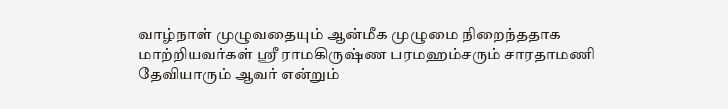வாழ்நாள் முழுவதையும் ஆன்மீக முழுமை நிறைந்ததாக மாற்றியவர்கள் ஸ்ரீ ராமகிருஷ்ண பரமஹம்சரும் சாரதாமணி தேவியாரும் ஆவர் என்றும்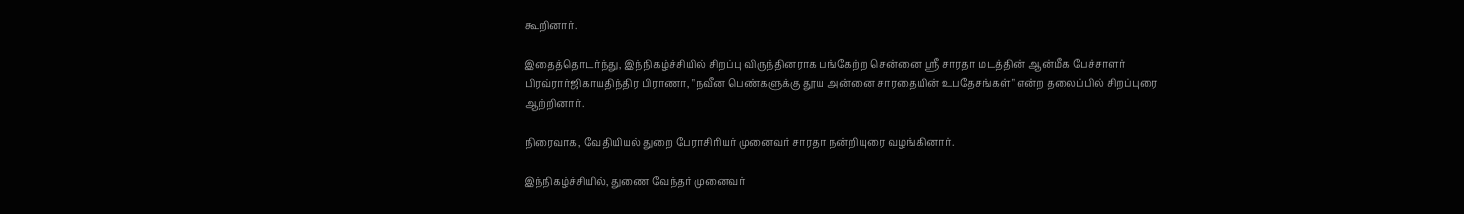கூறினார்.

இதைத்தொடர்ந்து, இந்நிகழ்ச்சியில் சிறப்பு விருந்தினராக பங்கேற்ற சென்னை ஸ்ரீ சாரதா மடத்தின் ஆன்மீக பேச்சாளர் பிரவ்ரார்ஜிகாயதிந்திர பிராணா, "நவீன பெண்களுக்கு தூய அன்னை சாரதையின் உபதேசங்கள்" என்ற தலைப்பில் சிறப்புரை ஆற்றினார்.

நிரைவாக, வேதியியல் துறை பேராசிரியர் முனைவர் சாரதா நன்றியுரை வழங்கினார்.

இந்நிகழ்ச்சியில், துணை வேந்தர் முனைவர்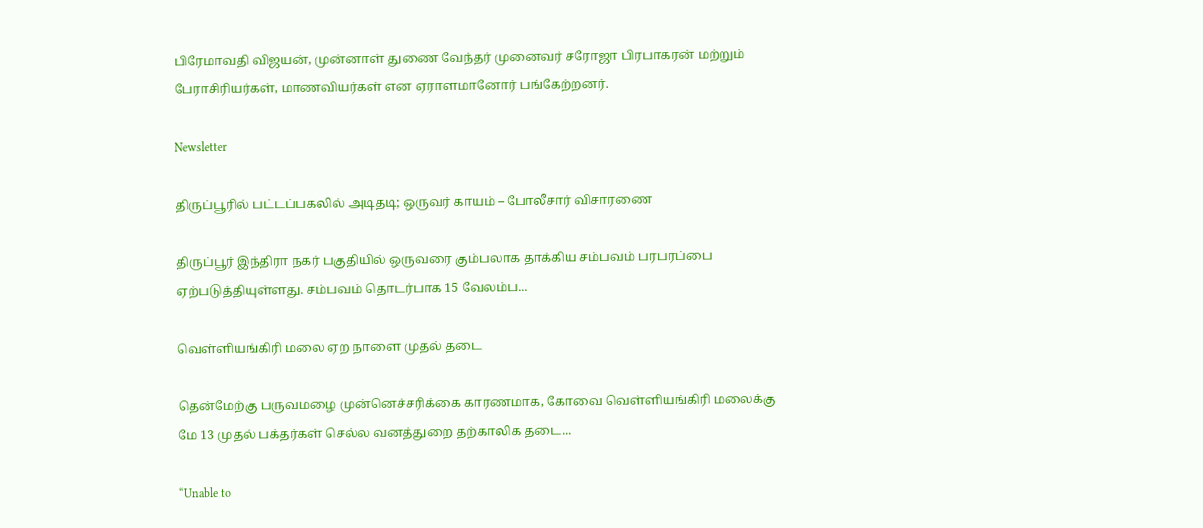பிரேமாவதி விஜயன், முன்னாள் துணை வேந்தர் முனைவர் சரோஜா பிரபாகரன் மற்றும் பேராசிரியர்கள், மாணவியர்கள் என ஏராளமானோர் பங்கேற்றனர்.

Newsletter

திருப்பூரில் பட்டப்பகலில் அடிதடி; ஒருவர் காயம் – போலீசார் விசாரணை

திருப்பூர் இந்திரா நகர் பகுதியில் ஒருவரை கும்பலாக தாக்கிய சம்பவம் பரபரப்பை ஏற்படுத்தியுள்ளது. சம்பவம் தொடர்பாக 15 வேலம்ப...

வெள்ளியங்கிரி மலை ஏற நாளை முதல் தடை

தென்மேற்கு பருவமழை முன்னெச்சரிக்கை காரணமாக, கோவை வெள்ளியங்கிரி மலைக்கு மே 13 முதல் பக்தர்கள் செல்ல வனத்துறை தற்காலிக தடை...

“Unable to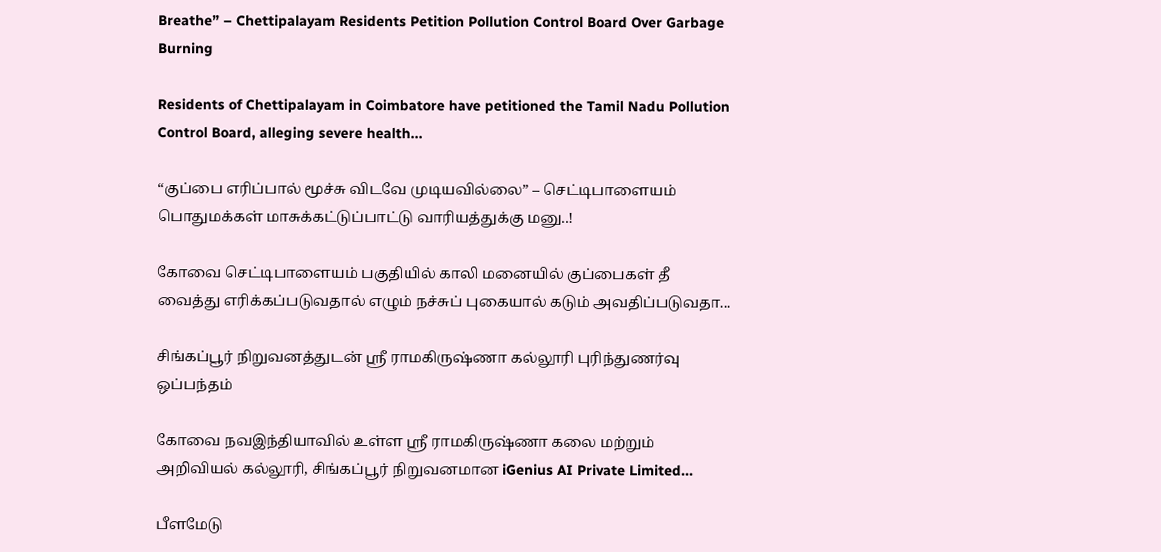Breathe” – Chettipalayam Residents Petition Pollution Control Board Over Garbage Burning

Residents of Chettipalayam in Coimbatore have petitioned the Tamil Nadu Pollution Control Board, alleging severe health...

“குப்பை எரிப்பால் மூச்சு விடவே முடியவில்லை” – செட்டிபாளையம் பொதுமக்கள் மாசுக்கட்டுப்பாட்டு வாரியத்துக்கு மனு..!

கோவை செட்டிபாளையம் பகுதியில் காலி மனையில் குப்பைகள் தீ வைத்து எரிக்கப்படுவதால் எழும் நச்சுப் புகையால் கடும் அவதிப்படுவதா...

சிங்கப்பூர் நிறுவனத்துடன் ஸ்ரீ ராமகிருஷ்ணா கல்லூரி புரிந்துணர்வு ஒப்பந்தம்

கோவை நவஇந்தியாவில் உள்ள ஸ்ரீ ராமகிருஷ்ணா கலை மற்றும் அறிவியல் கல்லூரி, சிங்கப்பூர் நிறுவனமான iGenius AI Private Limited...

பீளமேடு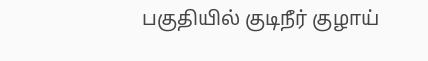பகுதியில் குடிநீர் குழாய்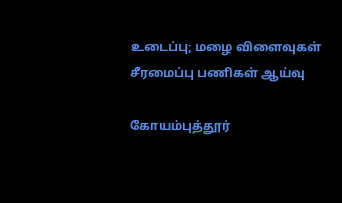உடைப்பு; மழை விளைவுகள் சீரமைப்பு பணிகள் ஆய்வு

கோயம்புத்தூர்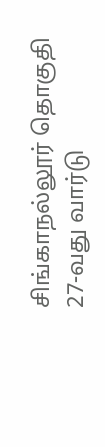சிங்காநல்லூர் தொகுதி 27-வது வார்டு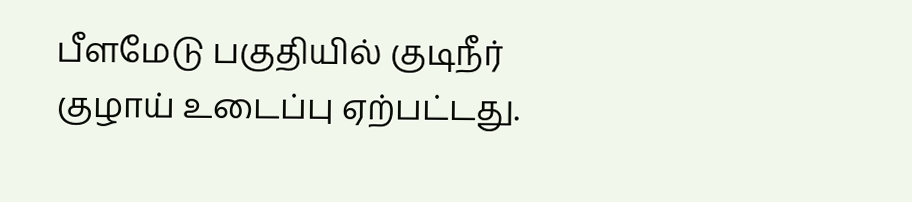பீளமேடு பகுதியில் குடிநீர் குழாய் உடைப்பு ஏற்பட்டது.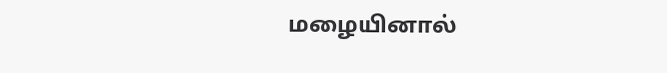மழையினால்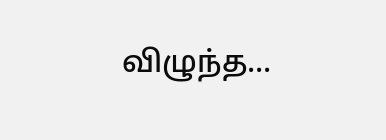விழுந்த...